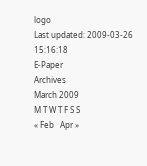logo
Last updated: 2009-03-26 15:16:18
E-Paper
Archives
March 2009
M T W T F S S
« Feb   Apr »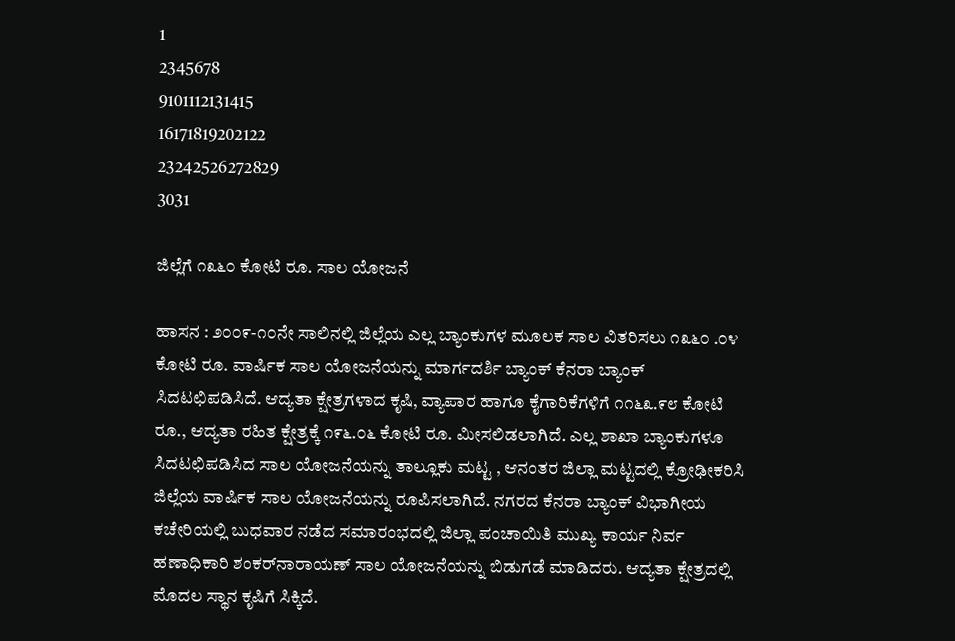1
2345678
9101112131415
16171819202122
23242526272829
3031

ಜಿಲ್ಲೆಗೆ ೧೩೬೦ ಕೋಟಿ ರೂ. ಸಾಲ ಯೋಜನೆ

ಹಾಸನ : ೨೦೦೯-೧೦ನೇ ಸಾಲಿನಲ್ಲಿ ಜಿಲ್ಲೆಯ ಎಲ್ಲ ಬ್ಯಾಂಕುಗಳ ಮೂಲಕ ಸಾಲ ವಿತರಿಸಲು ೧೩೬೦ .೦೪ ಕೋಟಿ ರೂ. ವಾರ್ಷಿಕ ಸಾಲ ಯೋಜನೆಯನ್ನು ಮಾರ್ಗದರ್ಶಿ ಬ್ಯಾಂಕ್‌ ಕೆನರಾ ಬ್ಯಾಂಕ್‌ ಸಿದಟಛಿಪಡಿಸಿದೆ. ಆದ್ಯತಾ ಕ್ಷೇತ್ರಗಳಾದ ಕೃಷಿ, ವ್ಯಾಪಾರ ಹಾಗೂ ಕೈಗಾರಿಕೆಗಳಿಗೆ ೧೧೬೩.೯೮ ಕೋಟಿ ರೂ., ಆದ್ಯತಾ ರಹಿತ ಕ್ಷೇತ್ರಕ್ಕೆ ೧೯೬.೦೬ ಕೋಟಿ ರೂ. ಮೀಸಲಿಡಲಾಗಿದೆ. ಎಲ್ಲ ಶಾಖಾ ಬ್ಯಾಂಕುಗಳೂ ಸಿದಟಛಿಪಡಿಸಿದ ಸಾಲ ಯೋಜನೆಯನ್ನು ತಾಲ್ಲೂಕು ಮಟ್ಟ , ಆನಂತರ ಜಿಲ್ಲಾ ಮಟ್ಟದಲ್ಲಿ ಕ್ರೋಢೀಕರಿಸಿ ಜಿಲ್ಲೆಯ ವಾರ್ಷಿಕ ಸಾಲ ಯೋಜನೆಯನ್ನು ರೂಪಿಸಲಾಗಿದೆ. ನಗರದ ಕೆನರಾ ಬ್ಯಾಂಕ್‌ ವಿಭಾಗೀಯ ಕಚೇರಿಯಲ್ಲಿ ಬುಧವಾರ ನಡೆದ ಸಮಾರಂಭದಲ್ಲಿ ಜಿಲ್ಲಾ ಪಂಚಾಯಿತಿ ಮುಖ್ಯ ಕಾರ್ಯ ನಿರ್ವ ಹಣಾಧಿಕಾರಿ ಶಂಕರ್‌ನಾರಾಯಣ್‌ ಸಾಲ ಯೋಜನೆಯನ್ನು ಬಿಡುಗಡೆ ಮಾಡಿದರು. ಆದ್ಯತಾ ಕ್ಷೇತ್ರದಲ್ಲಿ ಮೊದಲ ಸ್ಥಾನ ಕೃಷಿಗೆ ಸಿಕ್ಕಿದೆ.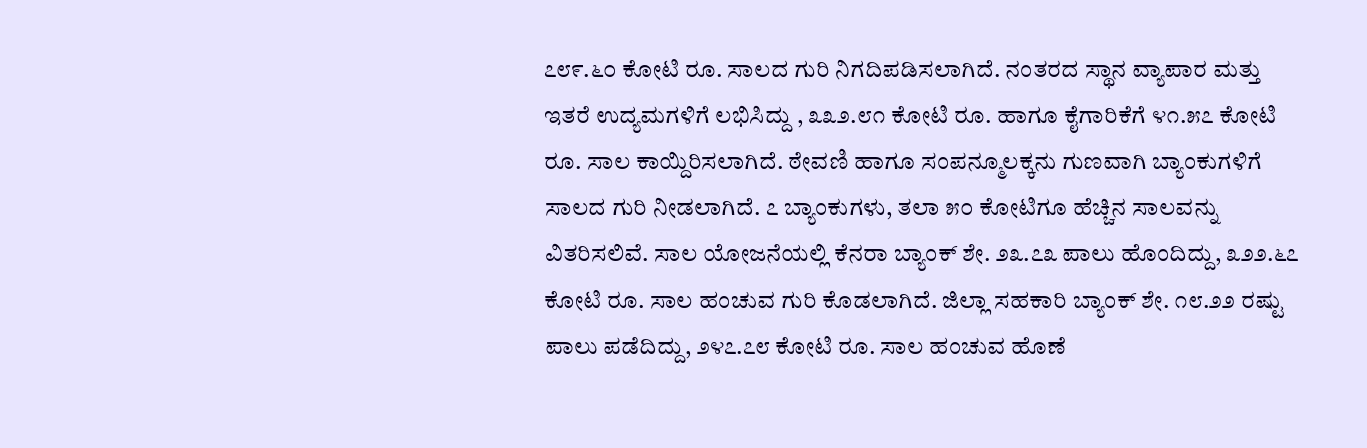೭೮೯.೬೦ ಕೋಟಿ ರೂ. ಸಾಲದ ಗುರಿ ನಿಗದಿಪಡಿಸಲಾಗಿದೆ. ನಂತರದ ಸ್ಥಾನ ವ್ಯಾಪಾರ ಮತ್ತು ಇತರೆ ಉದ್ಯಮಗಳಿಗೆ ಲಭಿಸಿದ್ದು , ೩೩೨.೮೧ ಕೋಟಿ ರೂ. ಹಾಗೂ ಕೈಗಾರಿಕೆಗೆ ೪೧.೫೭ ಕೋಟಿ ರೂ. ಸಾಲ ಕಾಯ್ದಿರಿಸಲಾಗಿದೆ. ಠೇವಣಿ ಹಾಗೂ ಸಂಪನ್ಮೂಲಕ್ಕನು ಗುಣವಾಗಿ ಬ್ಯಾಂಕುಗಳಿಗೆ ಸಾಲದ ಗುರಿ ನೀಡಲಾಗಿದೆ. ೭ ಬ್ಯಾಂಕುಗಳು, ತಲಾ ೫೦ ಕೋಟಿಗೂ ಹೆಚ್ಚಿನ ಸಾಲವನ್ನು ವಿತರಿಸಲಿವೆ. ಸಾಲ ಯೋಜನೆಯಲ್ಲಿ ಕೆನರಾ ಬ್ಯಾಂಕ್‌ ಶೇ. ೨೩.೭೩ ಪಾಲು ಹೊಂದಿದ್ದು, ೩೨೨.೬೭ ಕೋಟಿ ರೂ. ಸಾಲ ಹಂಚುವ ಗುರಿ ಕೊಡಲಾಗಿದೆ. ಜಿಲ್ಲಾ ಸಹಕಾರಿ ಬ್ಯಾಂಕ್‌ ಶೇ. ೧೮.೨೨ ರಷ್ಟು ಪಾಲು ಪಡೆದಿದ್ದು, ೨೪೭.೭೮ ಕೋಟಿ ರೂ. ಸಾಲ ಹಂಚುವ ಹೊಣೆ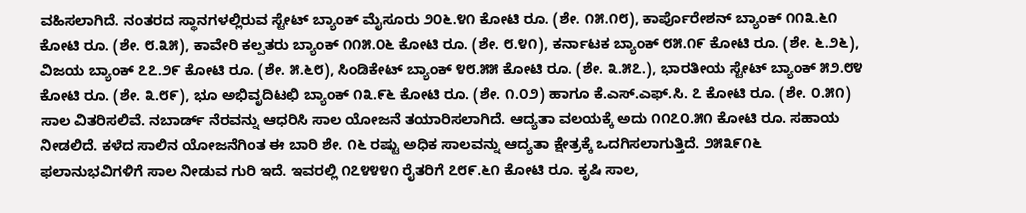ವಹಿಸಲಾಗಿದೆ. ನಂತರದ ಸ್ಥಾನಗಳಲ್ಲಿರುವ ಸ್ಟೇಟ್‌ ಬ್ಯಾಂಕ್‌ ಮೈಸೂರು ೨೦೬.೪೧ ಕೋಟಿ ರೂ. (ಶೇ. ೧೫.೧೮), ಕಾರ್ಪೊರೇಶನ್‌ ಬ್ಯಾಂಕ್‌ ೧೧೩.೬೧ ಕೋಟಿ ರೂ. (ಶೇ. ೮.೩೫), ಕಾವೇರಿ ಕಲ್ಪತರು ಬ್ಯಾಂಕ್‌ ೧೧೫.೦೬ ಕೋಟಿ ರೂ. (ಶೇ. ೮.೪೧), ಕರ್ನಾಟಕ ಬ್ಯಾಂಕ್‌ ೮೫.೧೯ ಕೋಟಿ ರೂ. (ಶೇ. ೬.೨೬), ವಿಜಯ ಬ್ಯಾಂಕ್‌ ೭೭.೨೯ ಕೋಟಿ ರೂ. (ಶೇ. ೫.೬೮), ಸಿಂಡಿಕೇಟ್‌ ಬ್ಯಾಂಕ್‌ ೪೮.೫೫ ಕೋಟಿ ರೂ. (ಶೇ. ೩.೫೭.), ಭಾರತೀಯ ಸ್ಟೇಟ್‌ ಬ್ಯಾಂಕ್‌ ೫೨.೮೪ ಕೋಟಿ ರೂ. (ಶೇ. ೩.೮೯), ಭೂ ಅಭಿವೃದಿಟಛಿ ಬ್ಯಾಂಕ್‌ ೧೩.೯೬ ಕೋಟಿ ರೂ. (ಶೇ. ೧.೦೨) ಹಾಗೂ ಕೆ.ಎಸ್‌.ಎಫ್‌.ಸಿ. ೭ ಕೋಟಿ ರೂ. (ಶೇ. ೦.೫೧) ಸಾಲ ವಿತರಿಸಲಿವೆ. ನಬಾರ್ಡ್‌ ನೆರವನ್ನು ಆಧರಿಸಿ ಸಾಲ ಯೋಜನೆ ತಯಾರಿಸಲಾಗಿದೆ. ಆದ್ಯತಾ ವಲಯಕ್ಕೆ ಅದು ೧೧೭೦.೫೧ ಕೋಟಿ ರೂ. ಸಹಾಯ ನೀಡಲಿದೆ. ಕಳೆದ ಸಾಲಿನ ಯೋಜನೆಗಿಂತ ಈ ಬಾರಿ ಶೇ. ೧೬ ರಷ್ಟು ಅಧಿಕ ಸಾಲವನ್ನು ಆದ್ಯತಾ ಕ್ಷೇತ್ರಕ್ಕೆ ಒದಗಿಸಲಾಗುತ್ತಿದೆ. ೨೫೩೯೧೬ ಫಲಾನುಭವಿಗಳಿಗೆ ಸಾಲ ನೀಡುವ ಗುರಿ ಇದೆ. ಇವರಲ್ಲಿ ೧೭೪೪೪೧ ರೈತರಿಗೆ ೭೮೯.೬೧ ಕೋಟಿ ರೂ. ಕೃಷಿ ಸಾಲ,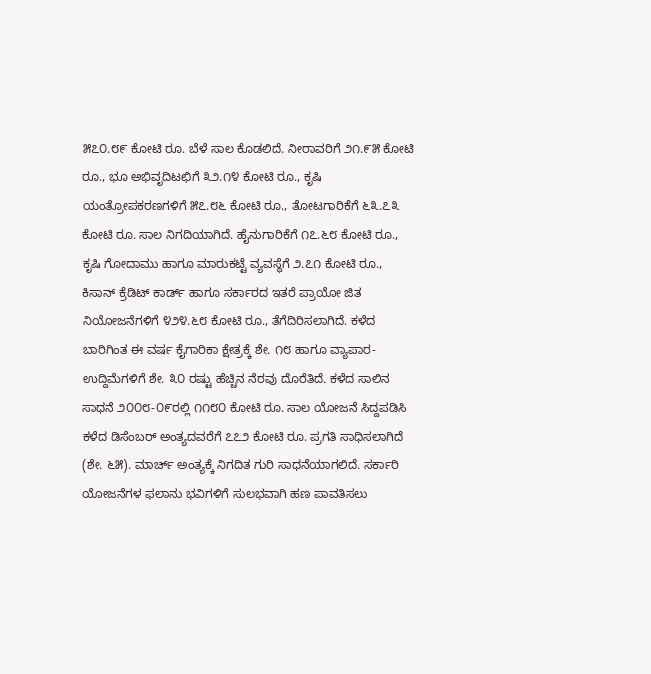೫೭೦.೮೯ ಕೋಟಿ ರೂ. ಬೆಳೆ ಸಾಲ ಕೊಡಲಿದೆ. ನೀರಾವರಿಗೆ ೨೧.೯೫ ಕೋಟಿ ರೂ., ಭೂ ಅಭಿವೃದಿಟಛಿಗೆ ೩೨.೧೪ ಕೋಟಿ ರೂ., ಕೃಷಿ ಯಂತ್ರೋಪಕರಣಗಳಿಗೆ ೫೭.೮೬ ಕೋಟಿ ರೂ., ತೋಟಗಾರಿಕೆಗೆ ೬೩.೭೩ ಕೋಟಿ ರೂ. ಸಾಲ ನಿಗದಿಯಾಗಿದೆ. ಹೈನುಗಾರಿಕೆಗೆ ೧೭.೬೮ ಕೋಟಿ ರೂ., ಕೃಷಿ ಗೋದಾಮು ಹಾಗೂ ಮಾರುಕಟ್ಟೆ ವ್ಯವಸ್ಥೆಗೆ ೨.೭೧ ಕೋಟಿ ರೂ., ಕಿಸಾನ್‌ ಕ್ರೆಡಿಟ್‌ ಕಾರ್ಡ್‌ ಹಾಗೂ ಸರ್ಕಾರದ ಇತರೆ ಪ್ರಾಯೋ ಜಿತ ನಿಯೋಜನೆಗಳಿಗೆ ೪೨೪.೬೮ ಕೋಟಿ ರೂ., ತೆಗೆದಿರಿಸಲಾಗಿದೆ. ಕಳೆದ ಬಾರಿಗಿಂತ ಈ ವರ್ಷ ಕೈಗಾರಿಕಾ ಕ್ಷೇತ್ರಕ್ಕೆ ಶೇ. ೧೮ ಹಾಗೂ ವ್ಯಾಪಾರ-ಉದ್ದಿಮೆಗಳಿಗೆ ಶೇ. ೩೦ ರಷ್ಟು ಹೆಚ್ಚಿನ ನೆರವು ದೊರೆತಿದೆ. ಕಳೆದ ಸಾಲಿನ ಸಾಧನೆ ೨೦೦೮-೦೯ರಲ್ಲಿ ೧೧೮೦ ಕೋಟಿ ರೂ. ಸಾಲ ಯೋಜನೆ ಸಿದ್ದಪಡಿಸಿ ಕಳೆದ ಡಿಸೆಂಬರ್‌ ಅಂತ್ಯದವರೆಗೆ ೭೭೨ ಕೋಟಿ ರೂ. ಪ್ರಗತಿ ಸಾಧಿಸಲಾಗಿದೆ (ಶೇ. ೬೫). ಮಾರ್ಚ್‌ ಅಂತ್ಯಕ್ಕೆ ನಿಗದಿತ ಗುರಿ ಸಾಧನೆಯಾಗಲಿದೆ. ಸರ್ಕಾರಿ ಯೋಜನೆಗಳ ಫಲಾನು ಭವಿಗಳಿಗೆ ಸುಲಭವಾಗಿ ಹಣ ಪಾವತಿಸಲು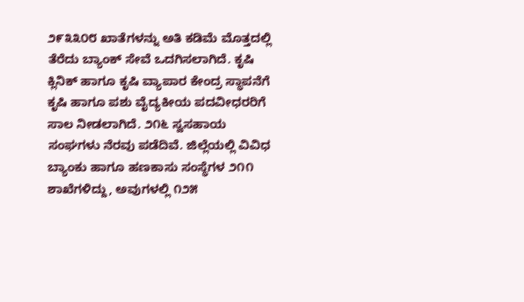೨೯೩೩೦೮ ಖಾತೆಗಳನ್ನು ಅತಿ ಕಡಿಮೆ ಮೊತ್ತದಲ್ಲಿ ತೆರೆದು ಬ್ಯಾಂಕ್‌ ಸೇವೆ ಒದಗಿಸಲಾಗಿದೆ. ಕೃಷಿ ಕ್ಲಿನಿಕ್‌ ಹಾಗೂ ಕೃಷಿ ವ್ಯಾಪಾರ ಕೇಂದ್ರ ಸ್ಥಾಪನೆಗೆ ಕೃಷಿ ಹಾಗೂ ಪಶು ವೈದ್ಯಕೀಯ ಪದವೀಧರರಿಗೆ ಸಾಲ ನೀಡಲಾಗಿದೆ. ೨೧೬ ಸ್ವಸಹಾಯ ಸಂಘಗಳು ನೆರವು ಪಡೆದಿವೆ. ಜಿಲ್ಲೆಯಲ್ಲಿ ವಿವಿಧ ಬ್ಯಾಂಕು ಹಾಗೂ ಹಣಕಾಸು ಸಂಸ್ಥೆಗಳ ೨೧೧ ಶಾಖೆಗಳಿದ್ದು, ಅವುಗಳಲ್ಲಿ ೧೨೫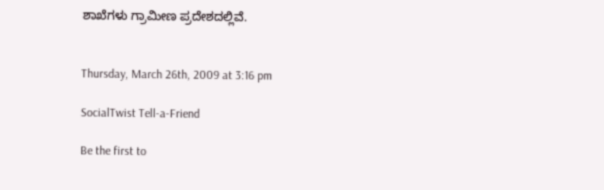ಶಾಖೆಗಳು ಗ್ರಾಮೀಣ ಪ್ರದೇಶದಲ್ಲಿವೆ.


Thursday, March 26th, 2009 at 3:16 pm

SocialTwist Tell-a-Friend

Be the first to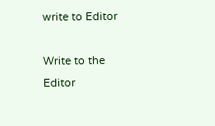write to Editor

Write to the Editor